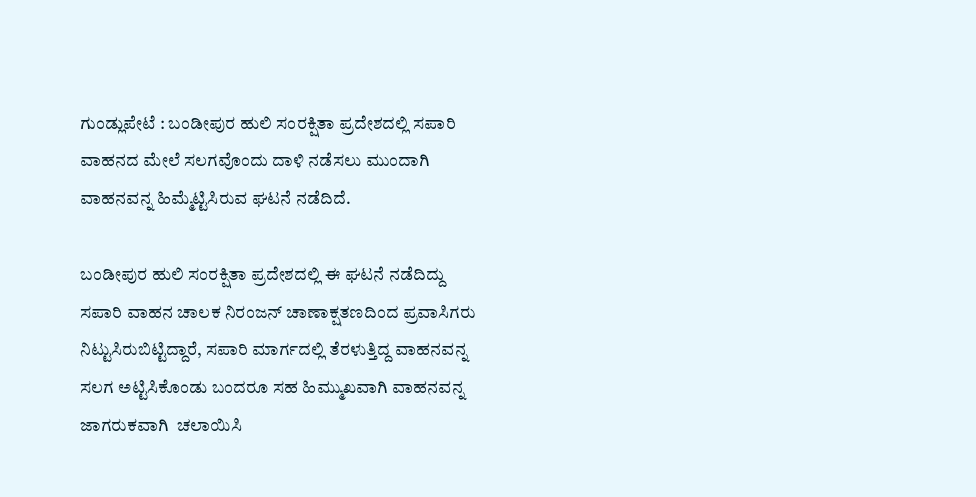ಗುಂಡ್ಲುಪೇಟೆ : ಬಂಡೀಪುರ ಹುಲಿ ಸಂರಕ್ಷಿತಾ ಪ್ರದೇಶದಲ್ಲಿ ಸಪಾರಿ ವಾಹನದ ಮೇಲೆ ಸಲಗವೊಂದು ದಾಳಿ ನಡೆಸಲು ಮುಂದಾಗಿ ವಾಹನವನ್ನ ಹಿಮ್ಮೆಟ್ಟಿಸಿರುವ ಘಟನೆ ನಡೆದಿದೆ.

ಬಂಡೀಪುರ ಹುಲಿ ಸಂರಕ್ಷಿತಾ ಪ್ರದೇಶದಲ್ಲಿ ಈ ಘಟನೆ ನಡೆದಿದ್ದು ಸಪಾರಿ ವಾಹನ ಚಾಲಕ ನಿರಂಜನ್ ಚಾಣಾಕ್ಷತಣದಿಂದ ಪ್ರವಾಸಿಗರು ನಿಟ್ಟುಸಿರುಬಿಟ್ಟಿದ್ದಾರೆ, ಸಪಾರಿ ಮಾರ್ಗದಲ್ಲಿ ತೆರಳುತ್ತಿದ್ದ ವಾಹನವನ್ನ ಸಲಗ ಅಟ್ಟಿಸಿಕೊಂಡು ಬಂದರೂ ಸಹ ಹಿಮ್ಮುಖವಾಗಿ ವಾಹನವನ್ನ ಜಾಗರುಕವಾಗಿ  ಚಲಾಯಿಸಿ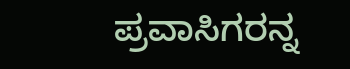ಪ್ರವಾಸಿಗರನ್ನ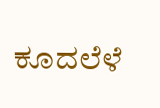ಕೂದಲೆಳೆ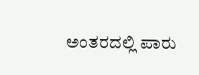ಅಂತರದಲ್ಲಿ ಪಾರು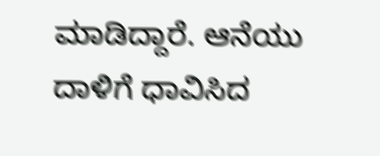ಮಾಡಿದ್ದಾರೆ. ಆನೆಯು ದಾಳಿಗೆ ಧಾವಿಸಿದ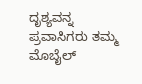ದೃಶ್ಯವನ್ನ ಪ್ರವಾಸಿಗರು ತಮ್ಮ ಮೊಬೈಲ್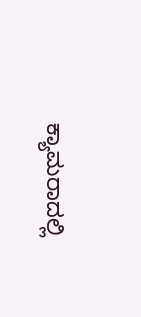ಕ್ಯಾಮರಾದಲ್ಲಿ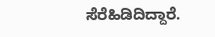ಸೆರೆಹಿಡಿದಿದ್ದಾರೆ.